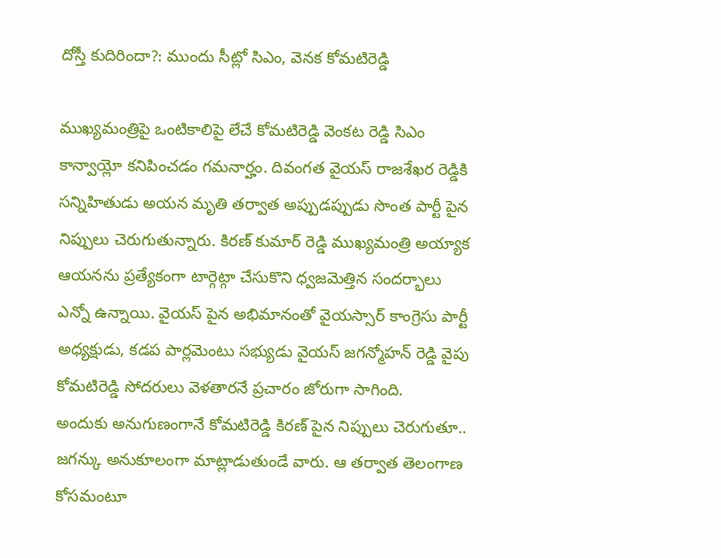దోస్తీ కుదిరిందా?: ముందు సీట్లో సిఎం, వెనక కోమటిరెడ్డి

ముఖ్యమంత్రిపై ఒంటికాలిపై లేచే కోమటిరెడ్డి వెంకట రెడ్డి సిఎం కాన్వాయ్లో కనిపించడం గమనార్హం. దివంగత వైయస్ రాజశేఖర రెడ్డికి సన్నిహితుడు అయన మృతి తర్వాత అప్పుడప్పుడు సొంత పార్టీ పైన నిప్పులు చెరుగుతున్నారు. కిరణ్ కుమార్ రెడ్డి ముఖ్యమంత్రి అయ్యాక ఆయనను ప్రత్యేకంగా టార్గెట్గా చేసుకొని ధ్వజమెత్తిన సందర్భాలు ఎన్నో ఉన్నాయి. వైయస్ పైన అభిమానంతో వైయస్సార్ కాంగ్రెసు పార్టీ అధ్యక్షుడు, కడప పార్లమెంటు సభ్యుడు వైయస్ జగన్మోహన్ రెడ్డి వైపు కోమటిరెడ్డి సోదరులు వెళతారనే ప్రచారం జోరుగా సాగింది.
అందుకు అనుగుణంగానే కోమటిరెడ్డి కిరణ్ పైన నిప్పులు చెరుగుతూ.. జగన్కు అనుకూలంగా మాట్లాడుతుండే వారు. ఆ తర్వాత తెలంగాణ కోసమంటూ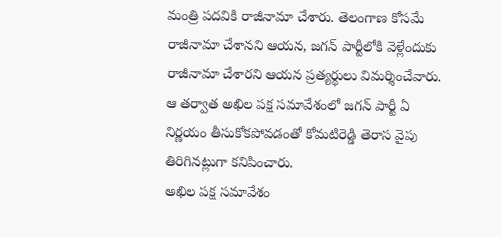మంత్రి పదవికి రాజీనామా చేశారు. తెలంగాణ కోసమే రాజీనామా చేశానని ఆయన, జగన్ పార్టీలోకి వెళ్లేందుకు రాజీనామా చేశారని ఆయన ప్రత్యర్థులు విమర్శించేవారు. ఆ తర్వాత అఖిల పక్ష సమావేశంలో జగన్ పార్టీ ఏ నిర్ణయం తీసుకోకపోవడంతో కోమటిరెడ్డి తెరాస వైపు తిరిగినట్లుగా కనిపించారు.
అఖిల పక్ష సమావేశం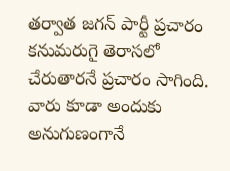తర్వాత జగన్ పార్టీ ప్రచారం కనుమరుగై తెరాసలో చేరుతారనే ప్రచారం సాగింది. వారు కూడా అందుకు అనుగుణంగానే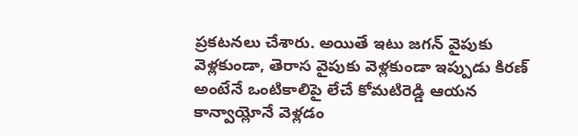ప్రకటనలు చేశారు. అయితే ఇటు జగన్ వైపుకు వెళ్లకుండా, తెరాస వైపుకు వెళ్లకుండా ఇప్పుడు కిరణ్ అంటేనే ఒంటికాలిపై లేచే కోమటిరెడ్డి ఆయన కాన్వాయ్లోనే వెళ్లడం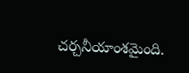చర్చనీయాంశమైంది.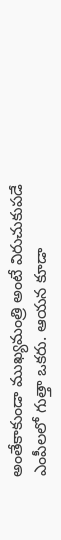అంతేకాకుండా ముఖ్యమంత్రి అంటే విరుచుకుపడే ఎంపీలలో గుత్తా ఒకరు. ఆయన కూడా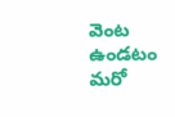వెంట ఉండటం మరో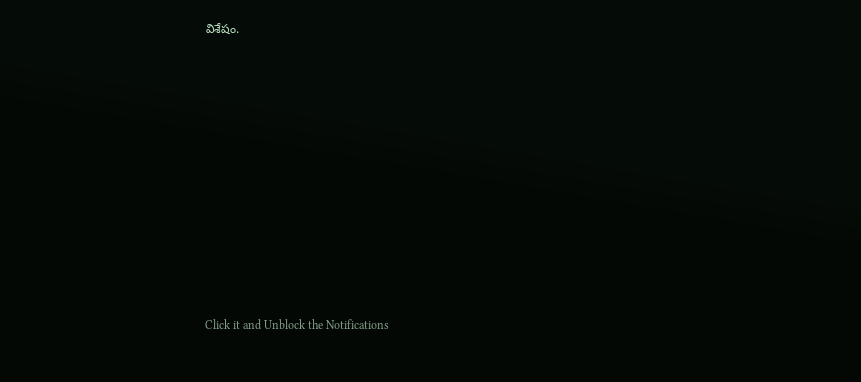విశేషం.












Click it and Unblock the Notifications